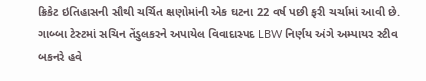ક્રિકેટ ઇતિહાસની સૌથી ચર્ચિત ક્ષણોમાંની એક ઘટના 22 વર્ષ પછી ફરી ચર્ચામાં આવી છે. ગાબ્બા ટેસ્ટમાં સચિન તેંડુલકરને અપાયેલ વિવાદાસ્પદ LBW નિર્ણય અંગે અમ્પાયર સ્ટીવ બકનરે હવે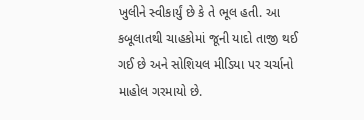ખુલીને સ્વીકાર્યું છે કે તે ભૂલ હતી. આ કબૂલાતથી ચાહકોમાં જૂની યાદો તાજી થઈ ગઈ છે અને સોશિયલ મીડિયા પર ચર્ચાનો માહોલ ગરમાયો છે.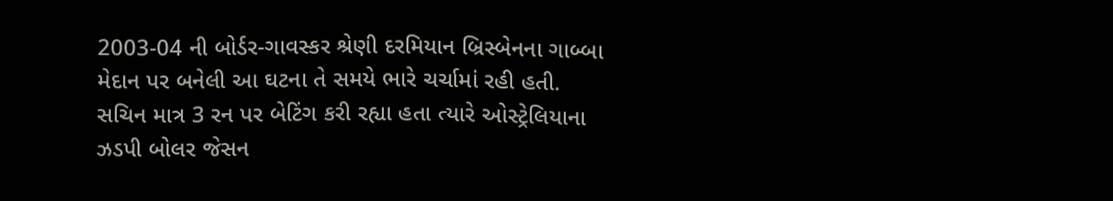2003-04 ની બોર્ડર-ગાવસ્કર શ્રેણી દરમિયાન બ્રિસ્બેનના ગાબ્બા મેદાન પર બનેલી આ ઘટના તે સમયે ભારે ચર્ચામાં રહી હતી. સચિન માત્ર 3 રન પર બેટિંગ કરી રહ્યા હતા ત્યારે ઓસ્ટ્રેલિયાના ઝડપી બોલર જેસન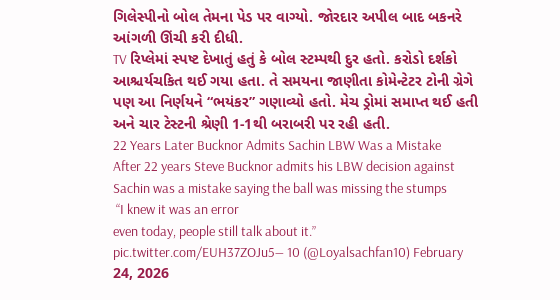ગિલેસ્પીનો બોલ તેમના પેડ પર વાગ્યો. જોરદાર અપીલ બાદ બકનરે આંગળી ઊંચી કરી દીધી.
TV રિપ્લેમાં સ્પષ્ટ દેખાતું હતું કે બોલ સ્ટમ્પથી દુર હતો. કરોડો દર્શકો આશ્ચર્યચકિત થઈ ગયા હતા. તે સમયના જાણીતા કોમેન્ટેટર ટોની ગ્રેગે પણ આ નિર્ણયને “ભયંકર” ગણાવ્યો હતો. મેચ ડ્રોમાં સમાપ્ત થઈ હતી અને ચાર ટેસ્ટની શ્રેણી 1-1થી બરાબરી પર રહી હતી.
22 Years Later Bucknor Admits Sachin LBW Was a Mistake
After 22 years Steve Bucknor admits his LBW decision against Sachin was a mistake saying the ball was missing the stumps
 “I knew it was an error
even today, people still talk about it.” pic.twitter.com/EUH37ZOJu5— 10 (@Loyalsachfan10) February 24, 2026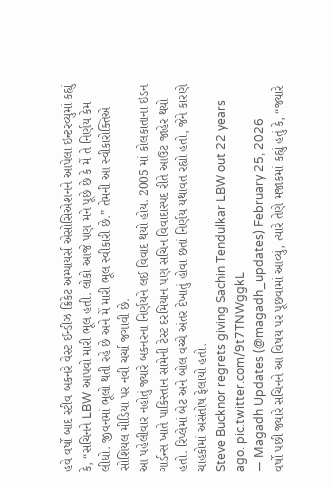હવે વર્ષો બાદ સ્ટીવ બકનરે વેસ્ટ ઈન્ડીઝ ક્રિકેટ અમ્પાયર્સ એસોસિએશનને આપેલા ઇન્ટરવ્યુમાં કહ્યું કે, “સચિનને LBW આપવો મારી ભૂલ હતી. લોકો આજે પણ મને પૂછે છે કે મેં તે નિર્ણય કેમ લીધો. જીવનમાં ભૂલો થતી રહે છે અને મેં મારી ભૂલ સ્વીકારી છે.” તેમની આ સ્વીકારોક્તિએ સોશિયલ મીડિયા પર નવી ચર્ચા જગાવી છે.
આ પહેલીવાર નહોતું જ્યારે બકનરના નિર્ણયને લઈ વિવાદ થયો હોય. 2005 માં કોલકાતાના ઇડન ગાર્ડન્સ ખાતે પાકિસ્તાન સામેની ટેસ્ટ દરમિયાન પણ સચિન વિવાદાસ્પદ રીતે આઉટ જાહેર થયો હતો. રિપ્લેમાં બેટ અને બોલ વચ્ચે અંતર દેખાતું હોવા છતાં નિર્ણય યથાવત રહ્યો હતો, જેને કારણે ચાહકોમાં અસંતોષ ફેલાયો હતો.
Steve Bucknor regrets giving Sachin Tendulkar LBW out 22 years ago. pic.twitter.com/9t7TNWggkL
— Magadh Updates (@magadh_updates) February 25, 2026
વર્ષો પછી જ્યારે સચિનને આ વિષય પર પૂછવામાં આવ્યું, ત્યારે તેણે મજાકમાં કહ્યું હતું કે, “જ્યારે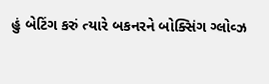હું બેટિંગ કરું ત્યારે બકનરને બોક્સિંગ ગ્લોવ્ઝ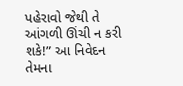પહેરાવો જેથી તે આંગળી ઊંચી ન કરી શકે!” આ નિવેદન તેમના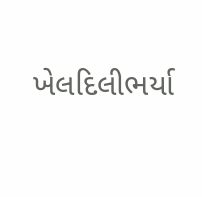ખેલદિલીભર્યા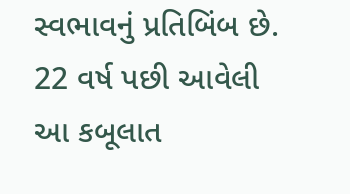સ્વભાવનું પ્રતિબિંબ છે. 22 વર્ષ પછી આવેલી આ કબૂલાત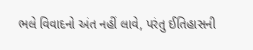ભલે વિવાદનો અંત નહીં લાવે, પરંતુ ઈતિહાસની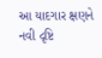આ યાદગાર ક્ષણને નવી દૃષ્ટિ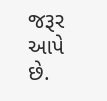જરૂર આપે છે.